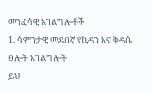መንፈሳዊ አገልግሎቶች
1. ሳምንታዊ መደበኛ የኪዳን እና ቅዳሴ ፀሎት አገልግሎት
ይህ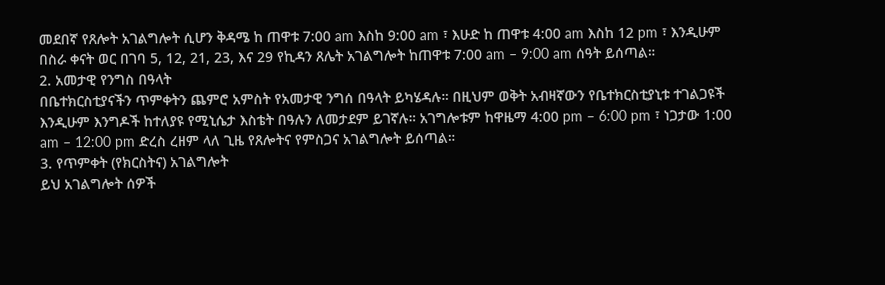መደበኛ የጸሎት አገልግሎት ሲሆን ቅዳሜ ከ ጠዋቱ 7:00 am እስከ 9:00 am ፣ እሁድ ከ ጠዋቱ 4:00 am እስከ 12 pm ፣ እንዲሁም በስራ ቀናት ወር በገባ 5, 12, 21, 23, እና 29 የኪዳን ጸሌት አገልግሎት ከጠዋቱ 7:00 am – 9:00 am ሰዓት ይሰጣል።
2. አመታዊ የንግስ በዓላት
በቤተክርስቲያናችን ጥምቀትን ጨምሮ አምስት የአመታዊ ንግሰ በዓላት ይካሄዳሉ። በዚህም ወቅት አብዛኛውን የቤተክርስቲያኒቱ ተገልጋዩች እንዲሁም እንግዶች ከተለያዩ የሚኒሴታ እስቴት በዓሉን ለመታደም ይገኛሉ። አገግሎቱም ከዋዜማ 4:00 pm – 6:00 pm ፣ ነጋታው 1:00 am – 12:00 pm ድረስ ረዘም ላለ ጊዜ የጸሎትና የምስጋና አገልግሎት ይሰጣል።
3. የጥምቀት (የክርስትና) አገልግሎት
ይህ አገልግሎት ሰዎች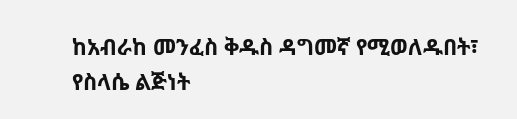ከአብራከ መንፈስ ቅዱስ ዳግመኛ የሚወለዱበት፣ የስላሴ ልጅነት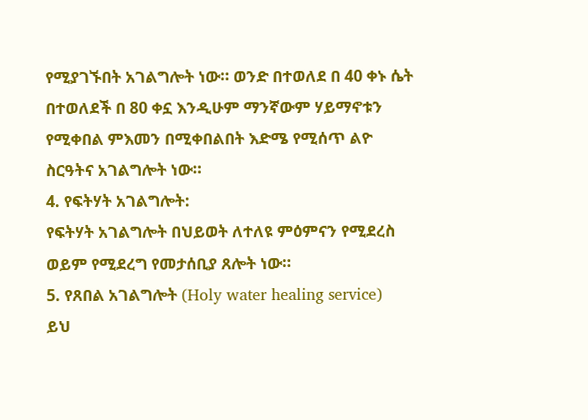የሚያገኙበት አገልግሎት ነው። ወንድ በተወለደ በ 40 ቀኑ ሴት በተወለደች በ 80 ቀኗ እንዲሁም ማንኛውም ሃይማኖቱን የሚቀበል ምእመን በሚቀበልበት እድሜ የሚሰጥ ልዮ ስርዓትና አገልግሎት ነው።
4. የፍትሃት አገልግሎት:
የፍትሃት አገልግሎት በህይወት ለተለዩ ምዕምናን የሚደረስ ወይም የሚደረግ የመታሰቢያ ጸሎት ነው።
5. የጸበል አገልግሎት (Holy water healing service)
ይህ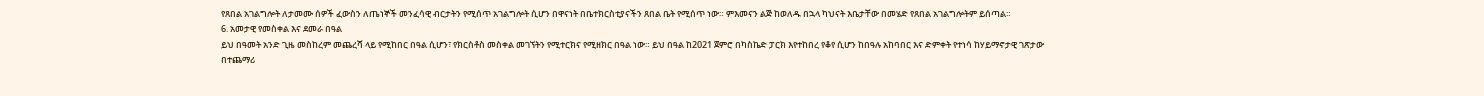የጸበል አገልግሎት ለታመሙ ሰዎች ፈውስን ለጤነኞች መንፈሳዊ ብርታትን የሚሰጥ አገልግሎት ሲሆን በዋናነት በቤተክርስቲያናችን ጸበል ቤት የሚሰጥ ነው። ምእመናን ልጅ ከወለዱ በኋላ ካህናት እቤታቸው በመሄድ የጸበል አገልግሎትም ይሰጣል።
6. አመታዊ የመስቀል እና ደመራ በዓል
ይህ በዓመት አንድ ጊዜ መስከረም መጨረሻ ላይ የሚከበር በዓል ሲሆን፣ የክርስቶስ መስቀል መገኘትን የሚተርክና የሚዘክር በዓል ነው። ይህ በዓል ከ2021 ጀምሮ በካስኬድ ፓርክ እየተከበረ የቆየ ሲሆን ከበዓሉ አከባበር እና ድምቀት የተነሳ ከሃይማኖታዊ ገጽታው በተጨማሪ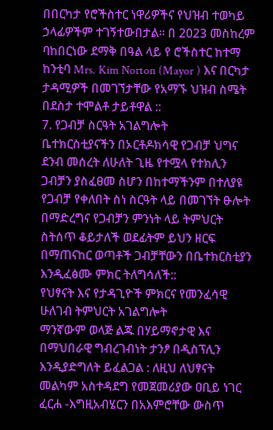በበርካታ የሮችስተር ነዋሪዎችና የህዝብ ተወካይ ኃላፊዎችም ተገኝተውበታል። በ 2023 መስከረም ባከበርነው ደማቅ በዓል ላይ የ ሮችስተር ከተማ ከንቲባ Mrs. Kim Norton (Mayor ) እና በርካታ ታዳሚዎች በመገኘታቸው የአማኙ ህዝብ ስሜት በደስታ ተሞልቶ ታይቶዋል ::
7. የጋብቻ ስርዓት አገልግሎት
ቤተክርስቲያናችን በኦርቶዶክሳዊ የጋብቻ ህግና ደንብ መሰረት ለሁለት ጊዜ የተሟላ የተክሊን ጋብቻን ያስፈፀመ ስሆን በከተማችንም በተለያዩ የጋብቻ የቀለበት ስነ ስርዓት ላይ በመገኘት ፁሎት በማድረግና የጋብቻን ምንነት ላይ ትምህርት ስትሰጥ ቆይታለች ወደፊትም ይህን ዘርፍ በማጠናከር ወጣቶች ጋብቻቸውን በቤተክርስቲያን እንዲፈፅሙ ምክር ትለግሳለች::
የህፃናት እና የታዳጊዮች ምክርና የመንፈሳዊ ሁለገብ ትምህርት አገልግሎት
ማንኛውም ወላጅ ልጁ በሃይማኖታዊ እና በማህበራዊ ግብረገብነት ታንፆ በዲስፕሊን እንዲያድግለት ይፈልጋል : ለዚህ ለህፃናት መልካም አስተዳደግ የመጀመሪያው ዐቢይ ነገር ፈርሐ -እግዚአብሄርን በአእምሮቸው ውስጥ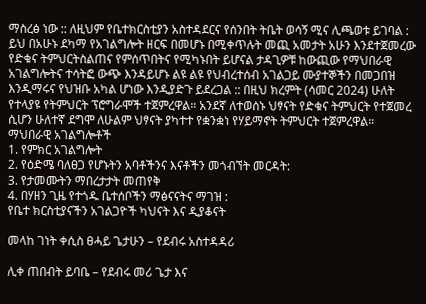ማስረፅ ነው :: ለዚህም የቤተክርስቲያን አስተዳደርና የሰንበት ትቤት ወሳኝ ሚና ሊጫወቱ ይገባል : ይህ በአሁኑ ደካማ የአገልግሎት ዘርፍ በመሆኑ በሚቀጥሉት መጪ አመታት አሁን እንደተጀመረው የድቁና ትምህርትስልጠና የምሰጥበትና የሚካኑበት ይሆናል ታዳጊዎቹ ከውጪው የማህበራዊ አገልግሎትና ተሳትፎ ውጭ እንዳይሆኑ ልዩ ልዩ የህብረተሰብ አገልጋይ ሙያተኞችን በመጋበዝ እንዲማሩና የህዝቡ አካል ሆነው እንዲያድጉ ይደረጋል :: በዚህ ክረምት (ሳመር 2024) ሁለት የተላያዩ የትምህርት ፕሮግራሞች ተጀምረዋል። አንደኛ ለተወሰኑ ህፃናት የድቁና ትምህርት የተጀመረ ሲሆን ሁለተኛ ደግሞ ለሁልም ህፃናት ያካተተ የቋንቋነ የሃይማኖት ትምህርት ተጀምረዋል።
ማህበራዊ አገልግሎቶች
1. የምክር አገልግሎት
2. የዕድሜ ባለፀጋ የሆኑትን አባቶችንና እናቶችን መጎብኘት መርዳት:
3. የታመሙትን ማበረታታት መጠየቅ
4. በሃዘን ጊዜ የተጎዱ ቤተሰቦችን ማፅናናትና ማገዝ :
የቤተ ክርስቲያናችን አገልጋዮች ካህናት እና ዲያቆናት

መላከ ገነት ቀሲስ ፀሓይ ጌታሁን – የደብሩ አስተዳዳሪ

ሊቀ ጠበብት ይባቤ – የደብሩ መሪ ጌታ እና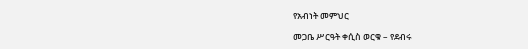የአብነት መምህር

መጋቤ ሥርዓት ቀሲስ ወርቁ – የደብሩ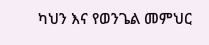ካህን እና የወንጌል መምህር